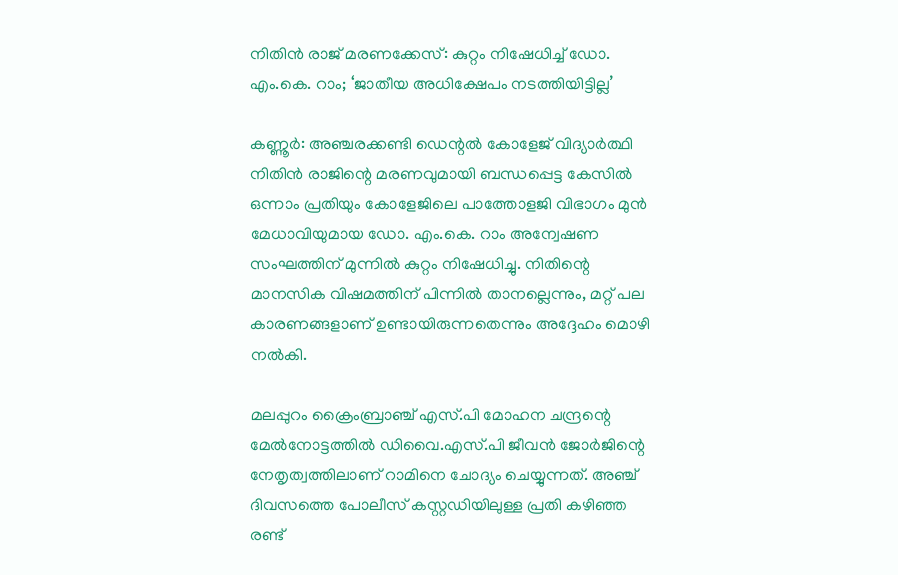നിതിൻ രാജ് മരണക്കേസ്: കുറ്റം നിഷേധിച്ച് ഡോ. എം.കെ. റാം; ‘ജാതീയ അധിക്ഷേപം നടത്തിയിട്ടില്ല’

കണ്ണൂർ: അഞ്ചരക്കണ്ടി ഡെന്റൽ കോളേജ് വിദ്യാർത്ഥി നിതിൻ രാജിന്റെ മരണവുമായി ബന്ധപ്പെട്ട കേസിൽ ഒന്നാം പ്രതിയും കോളേജിലെ പാത്തോളജി വിഭാഗം മുൻ മേധാവിയുമായ ഡോ. എം.കെ. റാം അന്വേഷണ സംഘത്തിന് മുന്നിൽ കുറ്റം നിഷേധിച്ചു. നിതിന്റെ മാനസിക വിഷമത്തിന് പിന്നിൽ താനല്ലെന്നും, മറ്റ് പല കാരണങ്ങളാണ് ഉണ്ടായിരുന്നതെന്നും അദ്ദേഹം മൊഴി നൽകി.

മലപ്പുറം ക്രൈംബ്രാഞ്ച് എസ്.പി മോഹന ചന്ദ്രന്റെ മേൽനോട്ടത്തിൽ ഡിവൈ.എസ്.പി ജീവൻ ജോർജിന്റെ നേതൃത്വത്തിലാണ് റാമിനെ ചോദ്യം ചെയ്യുന്നത്. അഞ്ച് ദിവസത്തെ പോലീസ് കസ്റ്റഡിയിലുള്ള പ്രതി കഴിഞ്ഞ രണ്ട്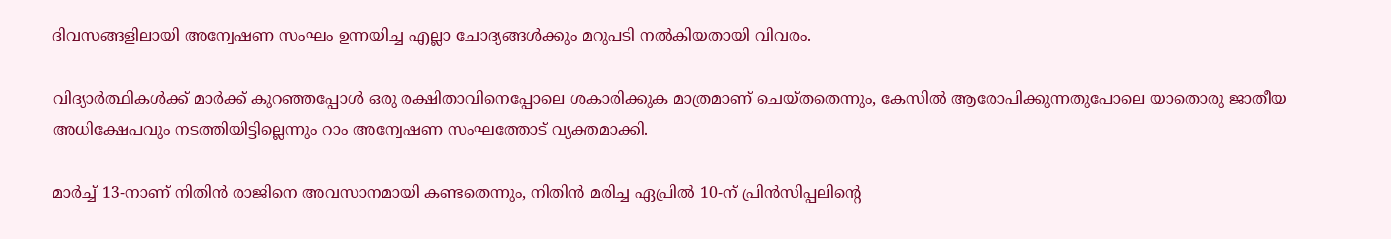ദിവസങ്ങളിലായി അന്വേഷണ സംഘം ഉന്നയിച്ച എല്ലാ ചോദ്യങ്ങൾക്കും മറുപടി നൽകിയതായി വിവരം.

വിദ്യാർത്ഥികൾക്ക് മാർക്ക് കുറഞ്ഞപ്പോൾ ഒരു രക്ഷിതാവിനെപ്പോലെ ശകാരിക്കുക മാത്രമാണ് ചെയ്തതെന്നും, കേസിൽ ആരോപിക്കുന്നതുപോലെ യാതൊരു ജാതീയ അധിക്ഷേപവും നടത്തിയിട്ടില്ലെന്നും റാം അന്വേഷണ സംഘത്തോട് വ്യക്തമാക്കി.

മാർച്ച് 13-നാണ് നിതിൻ രാജിനെ അവസാനമായി കണ്ടതെന്നും, നിതിൻ മരിച്ച ഏപ്രിൽ 10-ന് പ്രിൻസിപ്പലിന്റെ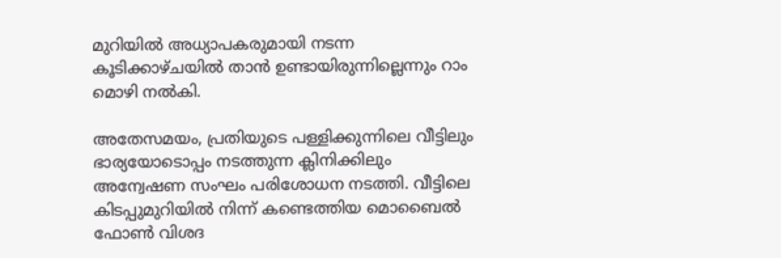മുറിയിൽ അധ്യാപകരുമായി നടന്ന കൂടിക്കാഴ്ചയിൽ താൻ ഉണ്ടായിരുന്നില്ലെന്നും റാം മൊഴി നൽകി.

അതേസമയം, പ്രതിയുടെ പള്ളിക്കുന്നിലെ വീട്ടിലും ഭാര്യയോടൊപ്പം നടത്തുന്ന ക്ലിനിക്കിലും അന്വേഷണ സംഘം പരിശോധന നടത്തി. വീട്ടിലെ കിടപ്പുമുറിയിൽ നിന്ന് കണ്ടെത്തിയ മൊബൈൽ ഫോൺ വിശദ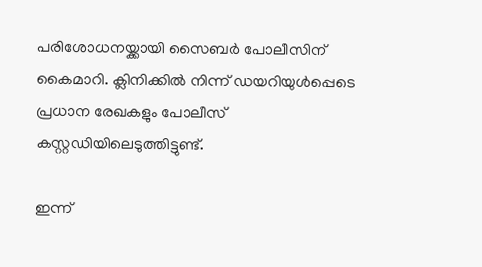പരിശോധനയ്ക്കായി സൈബർ പോലീസിന് കൈമാറി. ക്ലിനിക്കിൽ നിന്ന് ഡയറിയുൾപ്പെടെ പ്രധാന രേഖകളും പോലീസ് കസ്റ്റഡിയിലെടുത്തിട്ടുണ്ട്.

ഇന്ന്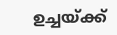ഉച്ചയ്ക്ക്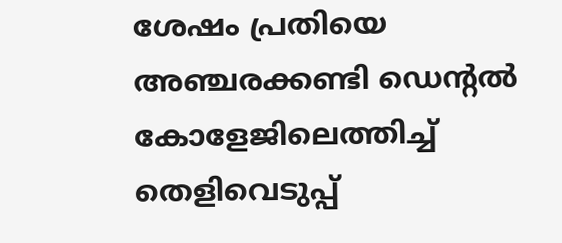ശേഷം പ്രതിയെ അഞ്ചരക്കണ്ടി ഡെന്റൽ കോളേജിലെത്തിച്ച് തെളിവെടുപ്പ്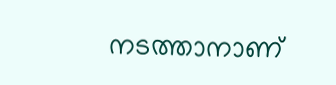നടത്താനാണ്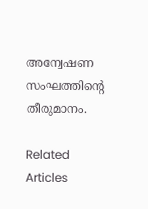അന്വേഷണ സംഘത്തിന്റെ തീരുമാനം.

Related Articles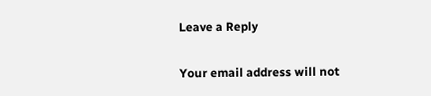Leave a Reply

Your email address will not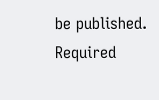be published. Required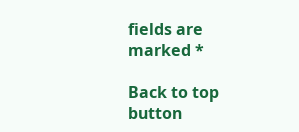fields are marked *

Back to top button